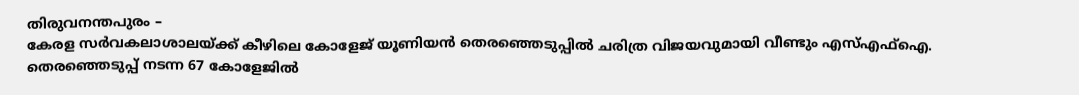തിരുവനന്തപുരം –
കേരള സർവകലാശാലയ്ക്ക് കീഴിലെ കോളേജ് യൂണിയൻ തെരഞ്ഞെടുപ്പിൽ ചരിത്ര വിജയവുമായി വീണ്ടും എസ്എഫ്ഐ. തെരഞ്ഞെടുപ്പ് നടന്ന 67 കോളേജിൽ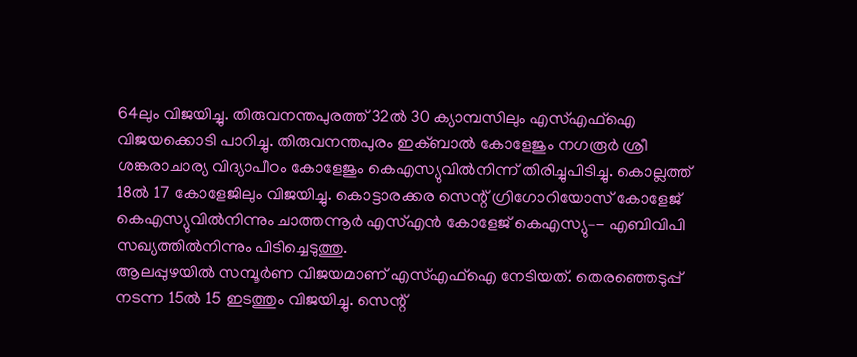64ലും വിജയിച്ചു. തിരുവനന്തപുരത്ത് 32ൽ 30 ക്യാമ്പസിലും എസ്എഫ്ഐ വിജയക്കൊടി പാറിച്ചു. തിരുവനന്തപുരം ഇക്ബാൽ കോളേജും നഗരൂർ ശ്രീ ശങ്കരാചാര്യ വിദ്യാപീഠം കോളേജും കെഎസ്യുവിൽനിന്ന് തിരിച്ചുപിടിച്ചു. കൊല്ലത്ത് 18ൽ 17 കോളേജിലും വിജയിച്ചു. കൊട്ടാരക്കര സെന്റ് ഗ്രിഗോറിയോസ് കോളേജ് കെഎസ്യുവിൽനിന്നും ചാത്തന്നൂർ എസ്എൻ കോളേജ് കെഎസ്യു–- എബിവിപി സഖ്യത്തിൽനിന്നും പിടിച്ചെടുത്തു.
ആലപ്പുഴയിൽ സമ്പൂർണ വിജയമാണ് എസ്എഫ്ഐ നേടിയത്. തെരഞ്ഞെടുപ്പ് നടന്ന 15ൽ 15 ഇടത്തും വിജയിച്ചു. സെന്റ്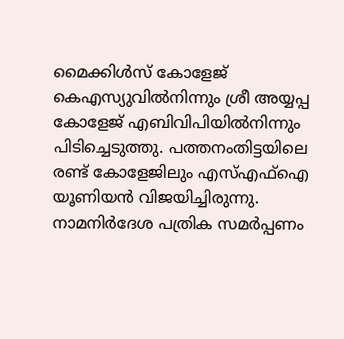മൈക്കിൾസ് കോളേജ് കെഎസ്യുവിൽനിന്നും ശ്രീ അയ്യപ്പ കോളേജ് എബിവിപിയിൽനിന്നും പിടിച്ചെടുത്തു. പത്തനംതിട്ടയിലെ രണ്ട് കോളേജിലും എസ്എഫ്ഐ യൂണിയൻ വിജയിച്ചിരുന്നു. നാമനിർദേശ പത്രിക സമർപ്പണം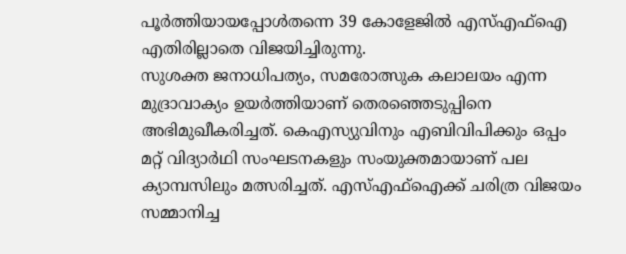പൂർത്തിയായപ്പോൾതന്നെ 39 കോളേജിൽ എസ്എഫ്ഐ എതിരില്ലാതെ വിജയിച്ചിരുന്നു.
സുശക്ത ജനാധിപത്യം, സമരോത്സുക കലാലയം എന്ന മുദ്രാവാക്യം ഉയർത്തിയാണ് തെരഞ്ഞെടുപ്പിനെ അഭിമുഖീകരിച്ചത്. കെഎസ്യുവിനും എബിവിപിക്കും ഒപ്പം മറ്റ് വിദ്യാർഥി സംഘടനകളും സംയുക്തമായാണ് പല ക്യാമ്പസിലും മത്സരിച്ചത്. എസ്എഫ്ഐക്ക് ചരിത്ര വിജയം സമ്മാനിച്ച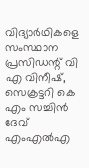വിദ്യാർഥികളെ സംസ്ഥാന പ്രസിഡന്റ് വി എ വിനീഷ്, സെക്രട്ടറി കെ എം സച്ചിൻ ദേവ് എംഎൽഎ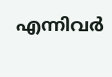എന്നിവർ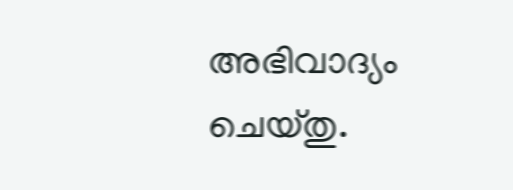അഭിവാദ്യം ചെയ്തു.